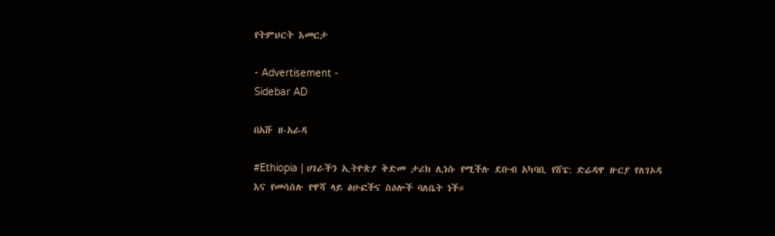የትምህርት እመርታ

- Advertisement -
Sidebar AD

በአሹ ዘ-አራዳ

#Ethiopia | ሀገራችን ኢትዮጵያ ቅድመ ታሪክ ሊነሱ የሚችሉ ደቡብ አካባቢ የሸፔ: ድሬዳዋ ዙርያ የለገኦዳ እና የመሳሰሉ የዋሻ ላይ ፅሁፎችና ስዕሎች ባለቤት ነች።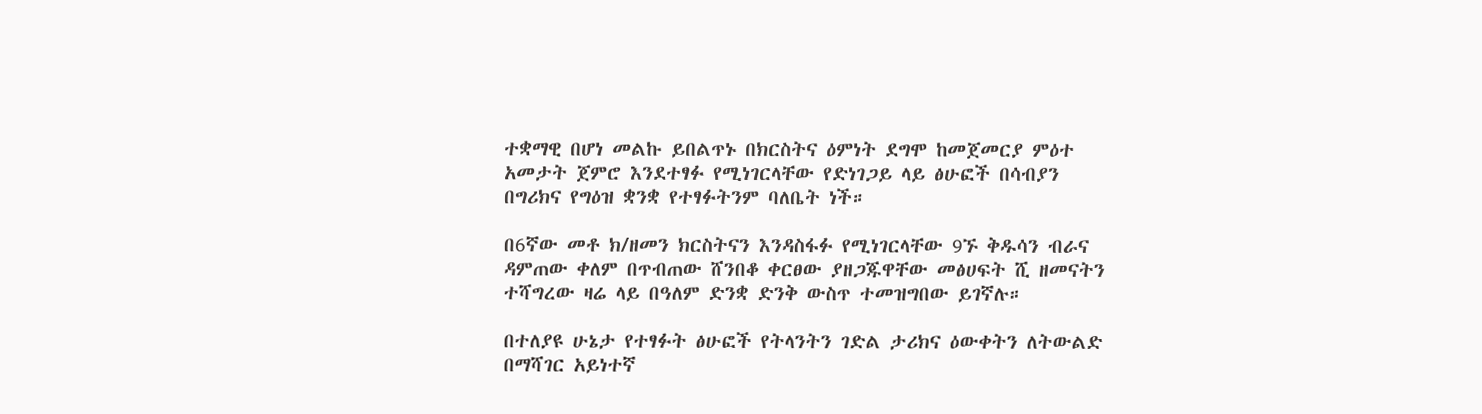ተቋማዊ በሆነ መልኩ ይበልጥኑ በክርስትና ዕምነት ደግሞ ከመጀመርያ ምዕተ አመታት ጀምሮ እንደተፃፉ የሚነገርላቸው የድነገጋይ ላይ ፅሁፎች በሳብያን በግሪክና የግዕዝ ቋንቋ የተፃፉትንም ባለቤት ነች።

በ6ኛው መቶ ክ/ዘመን ክርስትናን እንዳስፋፉ የሚነገርላቸው 9ኙ ቅዱሳን ብራና ዳምጠው ቀለም በጥብጠው ሸንበቆ ቀርፀው ያዘጋጁዋቸው መፅሀፍት ሺ ዘመናትን ተሻግረው ዛሬ ላይ በዓለም ድንቋ ድንቅ ውስጥ ተመዝግበው ይገኛሉ።

በተለያዩ ሁኔታ የተፃፉት ፅሁፎች የትላንትን ገድል ታሪክና ዕውቀትን ለትውልድ በማሻገር አይነተኛ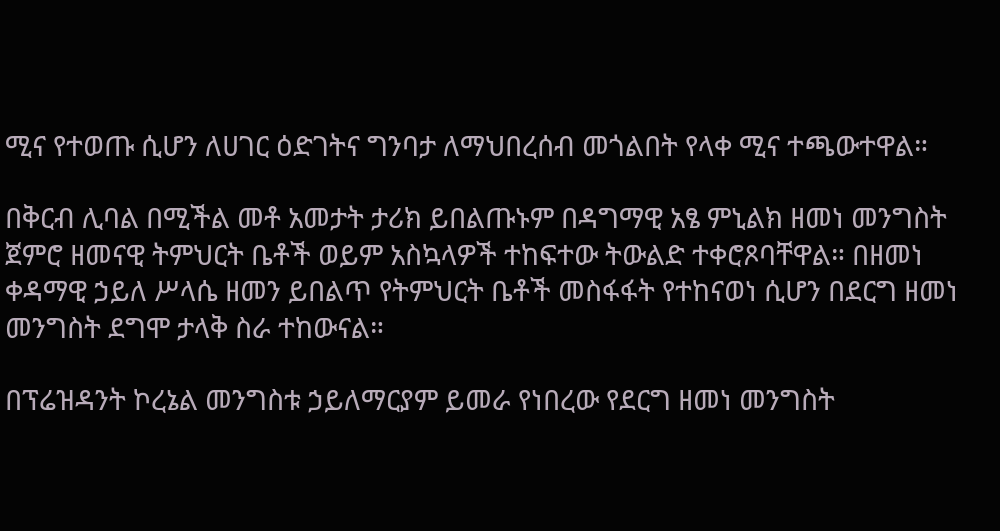ሚና የተወጡ ሲሆን ለሀገር ዕድገትና ግንባታ ለማህበረሰብ መጎልበት የላቀ ሚና ተጫውተዋል።

በቅርብ ሊባል በሚችል መቶ አመታት ታሪክ ይበልጡኑም በዳግማዊ አፄ ምኒልክ ዘመነ መንግስት ጀምሮ ዘመናዊ ትምህርት ቤቶች ወይም አስኳላዎች ተከፍተው ትውልድ ተቀሮጾባቸዋል። በዘመነ ቀዳማዊ ኃይለ ሥላሴ ዘመን ይበልጥ የትምህርት ቤቶች መስፋፋት የተከናወነ ሲሆን በደርግ ዘመነ መንግስት ደግሞ ታላቅ ስራ ተከውናል።

በፕሬዝዳንት ኮረኔል መንግስቱ ኃይለማርያም ይመራ የነበረው የደርግ ዘመነ መንግስት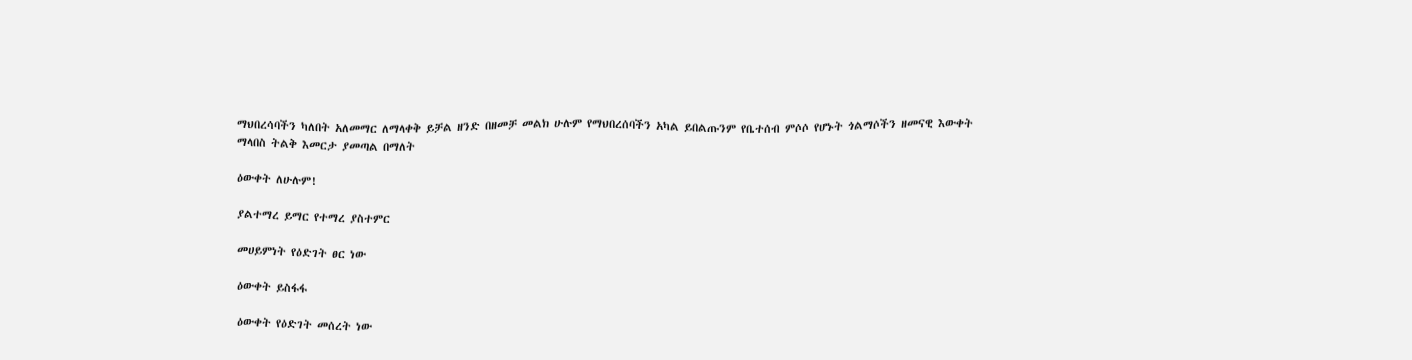ማህበረሳባችን ካለበት አለመማር ለማላቀቅ ይቻል ዘንድ በዘመቻ መልክ ሁሉም የማህበረሰባችን አካል ይበልጡንም የቤተሰብ ምሶሶ የሆኑት ጎልማሶችን ዘመናዊ እውቀት ማላበስ ትልቅ እመርታ ያመጣል በማለት

ዕውቀት ለሁሉም!

ያልተማረ ይማር የተማረ ያስተምር

መሀይምነት የዕድገት ፀር ነው

ዕውቀት ይስፋፋ

ዕውቀት የዕድገት መሰረት ነው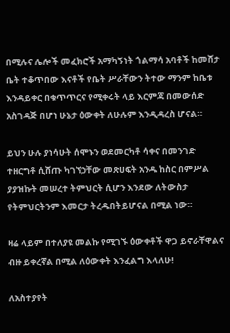በሚሉና ሌሎች መፈክሮች አማካኝነት ጎልማሳ አባቶች ከመሸታ ቤት ተቆጥበው እናቶች የቤት ሥራቸውን ትተው ማንም ከቤቱ እንዳይቀር በቁጥጥርና የሚቀሩት ላይ እርምጃ በመውሰድ አስገዳጅ በሆነ ሁኔታ ዕውቀት ለሁሉም እንዲዳረስ ሆናል።

ይህን ሁሉ ያነሳሁት ሰሞኑን ወደመርካቶ ሳቀና በመንገድ ተዘርግቶ ሲሸጡ ካገኘኃቸው መጽሀፍት አንዱ ከስር በምሥል ያያዝኩት መሠረተ ትምህርት ሲሆን እንደው ለትውስታ የትምህርትንም እመርታ ትረዱበትይሆናል በሚል ነው።

ዛሬ ላይም በተለያዩ መልኩ የሚገኙ ዕውቀቶች ዋጋ ይኖራቸዋልና ብዙ ይቀረኛል በሚል ለዕውቀት እንፈልግ እላለሁ!

ለአስተያየት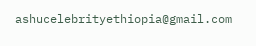ashucelebrityethiopia@gmail.com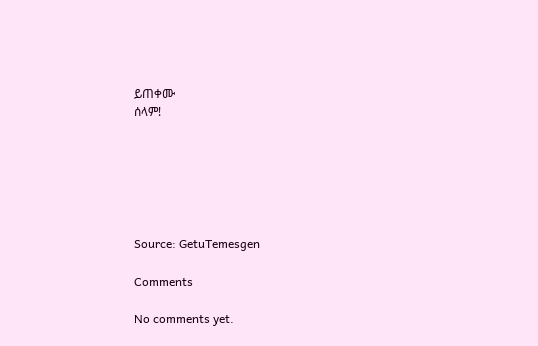ይጠቀሙ
ሰላም!






Source: GetuTemesgen

Comments

No comments yet.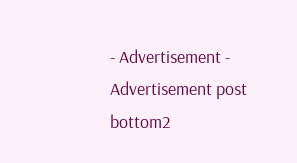- Advertisement -
Advertisement post bottom2